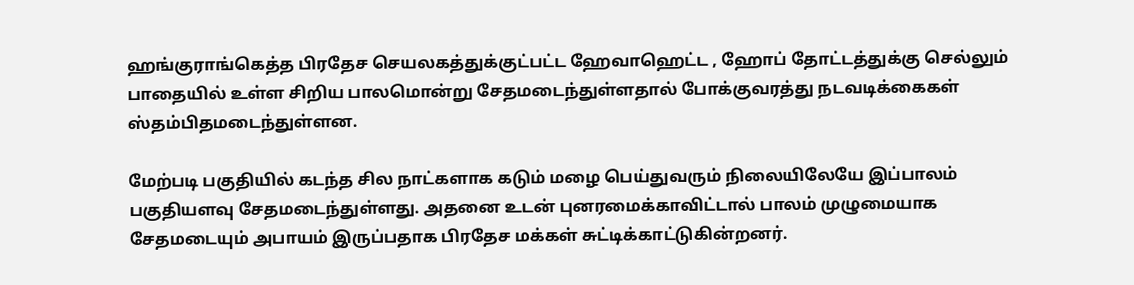ஹங்குராங்கெத்த பிரதேச செயலகத்துக்குட்பட்ட ஹேவாஹெட்ட , ஹோப் தோட்டத்துக்கு செல்லும் பாதையில் உள்ள சிறிய பாலமொன்று சேதமடைந்துள்ளதால் போக்குவரத்து நடவடிக்கைகள் ஸ்தம்பிதமடைந்துள்ளன.

மேற்படி பகுதியில் கடந்த சில நாட்களாக கடும் மழை பெய்துவரும் நிலையிலேயே இப்பாலம் பகுதியளவு சேதமடைந்துள்ளது. அதனை உடன் புனரமைக்காவிட்டால் பாலம் முழுமையாக சேதமடையும் அபாயம் இருப்பதாக பிரதேச மக்கள் சுட்டிக்காட்டுகின்றனர்.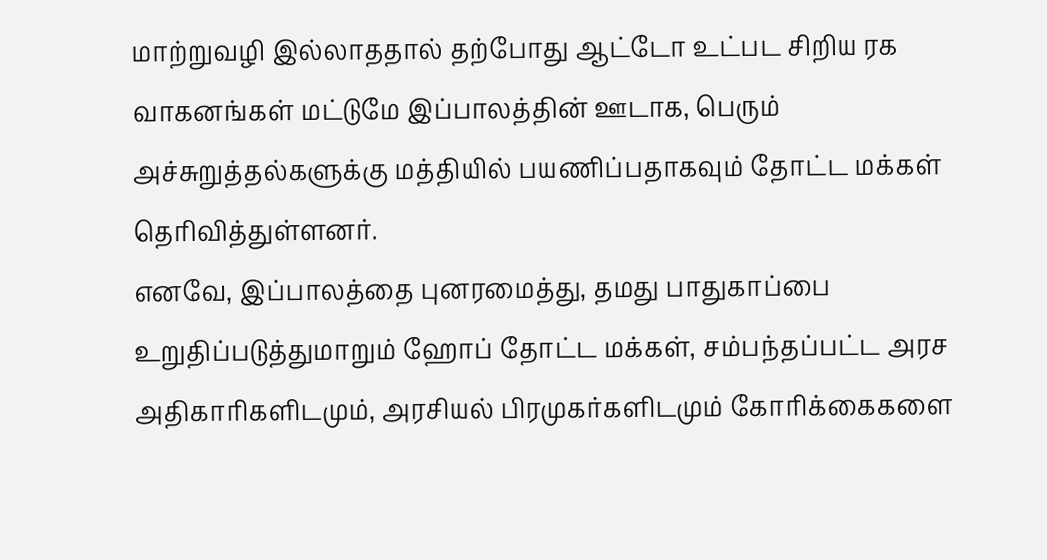மாற்றுவழி இல்லாததால் தற்போது ஆட்டோ உட்பட சிறிய ரக வாகனங்கள் மட்டுமே இப்பாலத்தின் ஊடாக, பெரும் அச்சுறுத்தல்களுக்கு மத்தியில் பயணிப்பதாகவும் தோட்ட மக்கள் தெரிவித்துள்ளனர்.
எனவே, இப்பாலத்தை புனரமைத்து, தமது பாதுகாப்பை உறுதிப்படுத்துமாறும் ஹோப் தோட்ட மக்கள், சம்பந்தப்பட்ட அரச அதிகாரிகளிடமும், அரசியல் பிரமுகர்களிடமும் கோரிக்கைகளை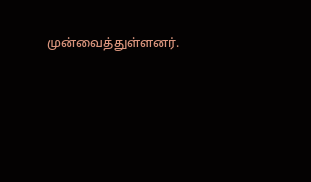முன்வைத்துள்ளனர்.